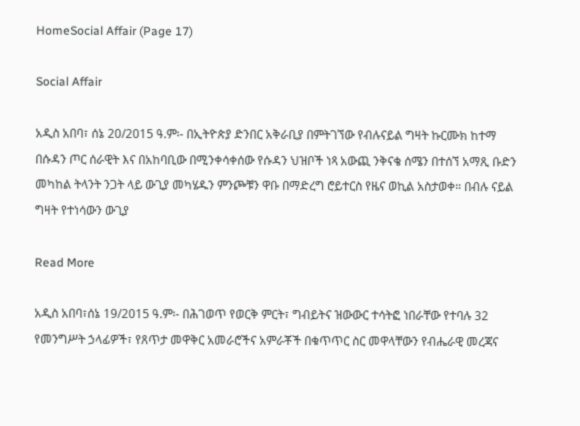HomeSocial Affair (Page 17)

Social Affair

አዲስ አበባ፣ ሰኔ 20/2015 ዓ.ም፡- በኢትዮጵያ ድንበር አቅራቢያ በምትገኘው የብሉናይል ግዛት ኩርሙክ ከተማ በሱዳን ጦር ሰራዊት እና በአከባቢው በሚንቀሳቀሰው የሱዳን ህዝቦች ነጻ አውጪ ንቅናቄ ሰሜን በተሰኘ አማጺ ቡድን መካከል ትላንት ንጋት ላይ ውጊያ መካሄዱን ምንጮቹን ዋቡ በማድረግ ሮይተርስ የዜና ወኪል አስታወቀ። በብሉ ናይል ግዛት የተነሳውን ውጊያ

Read More

አዲስ አበባ፣ሰኔ 19/2015 ዓ.ም፡- በሕገወጥ የወርቅ ምርት፣ ግብይትና ዝውውር ተሳትፎ ነበራቸው የተባሉ 32 የመንግሥት ኃላፊዎች፣ የጸጥታ መዋቅር አመራሮችና አምራቾች በቁጥጥር ስር መዋላቸውን የብሔራዊ መረጃና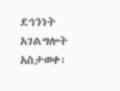ደኅንነት አገልግሎት አስታወቀ፡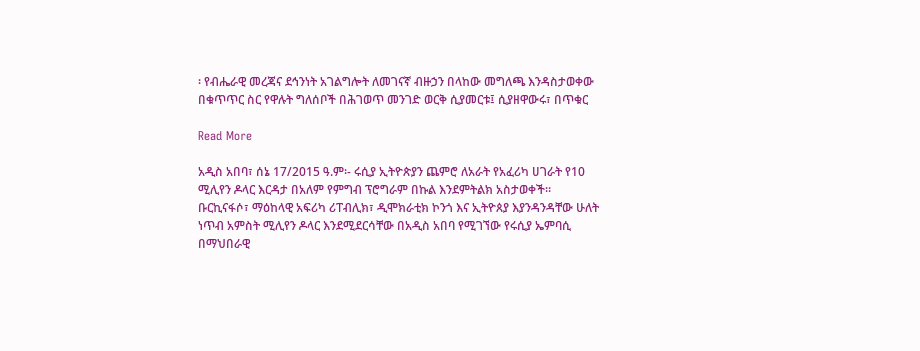፡ የብሔራዊ መረጃና ደኅንነት አገልግሎት ለመገናኛ ብዙኃን በላከው መግለጫ እንዳስታወቀው በቁጥጥር ስር የዋሉት ግለሰቦች በሕገወጥ መንገድ ወርቅ ሲያመርቱ፤ ሲያዘዋውሩ፣ በጥቁር

Read More

አዲስ አበባ፣ ሰኔ 17/2015 ዓ.ም፡- ሩሲያ ኢትዮጵያን ጨምሮ ለአራት የአፈሪካ ሀገራት የ10 ሚሊየን ዶላር እርዳታ በአለም የምግብ ፕሮግራም በኩል እንደምትልክ አስታወቀች። ቡርኪናፋሶ፣ ማዕከላዊ አፍሪካ ሪፐብሊክ፣ ዲሞክራቲክ ኮንጎ እና ኢትዮጰያ እያንዳንዳቸው ሁለት ነጥብ አምስት ሚሊየን ዶላር እንደሚደርሳቸው በአዲስ አበባ የሚገኘው የሩሲያ ኤምባሲ በማህበራዊ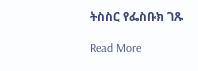ትስስር የፌስቡክ ገጹ

Read More